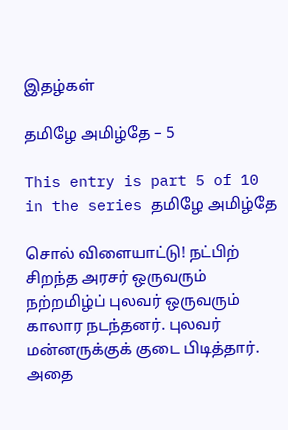இதழ்கள்

தமிழே அமிழ்தே – 5

This entry is part 5 of 10 in the series தமிழே அமிழ்தே

சொல் விளையாட்டு! நட்பிற் சிறந்த அரசர் ஒருவரும் நற்றமிழ்ப் புலவர் ஒருவரும் காலார நடந்தனர். புலவர் மன்னருக்குக் குடை பிடித்தார். அதை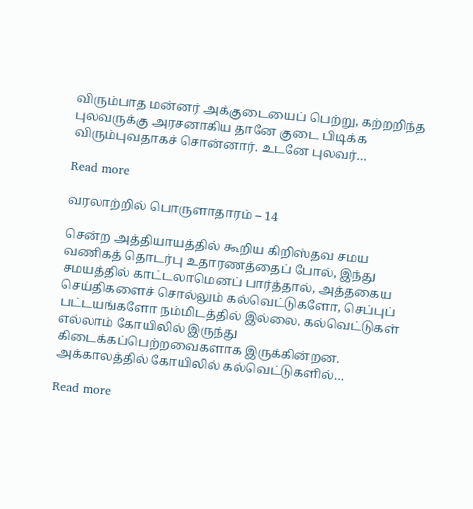விரும்பாத மன்னர் அக்குடையைப் பெற்று, கற்றறிந்த புலவருக்கு அரசனாகிய தானே குடை பிடிக்க விரும்புவதாகச் சொன்னார். உடனே புலவர்…

Read more

வரலாற்றில் பொருளாதாரம் – 14

சென்ற அத்தியாயத்தில் கூறிய கிறிஸ்தவ சமய வணிகத் தொடர்பு உதாரணத்தைப் போல், இந்து சமயத்தில் காட்டலாமெனப் பார்த்தால், அத்தகைய செய்திகளைச் சொல்லும் கல்வெட்டுகளோ, செப்புப் பட்டயங்களோ நம்மிடத்தில் இல்லை. கல்வெட்டுகள் எல்லாம் கோயிலில் இருந்து கிடைக்கப்பெற்றவைகளாக இருக்கின்றன. அக்காலத்தில் கோயிலில் கல்வெட்டுகளில்…

Read more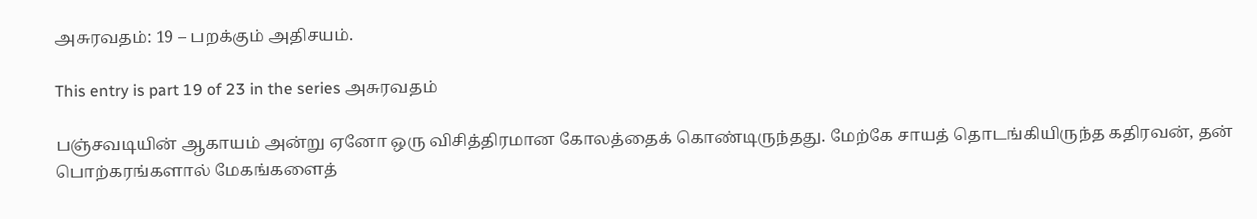அசுரவதம்: 19 – பறக்கும் அதிசயம்.

This entry is part 19 of 23 in the series அசுரவதம்

பஞ்சவடியின் ஆகாயம் அன்று ஏனோ ஒரு விசித்திரமான கோலத்தைக் கொண்டிருந்தது. மேற்கே சாயத் தொடங்கியிருந்த கதிரவன், தன் பொற்கரங்களால் மேகங்களைத்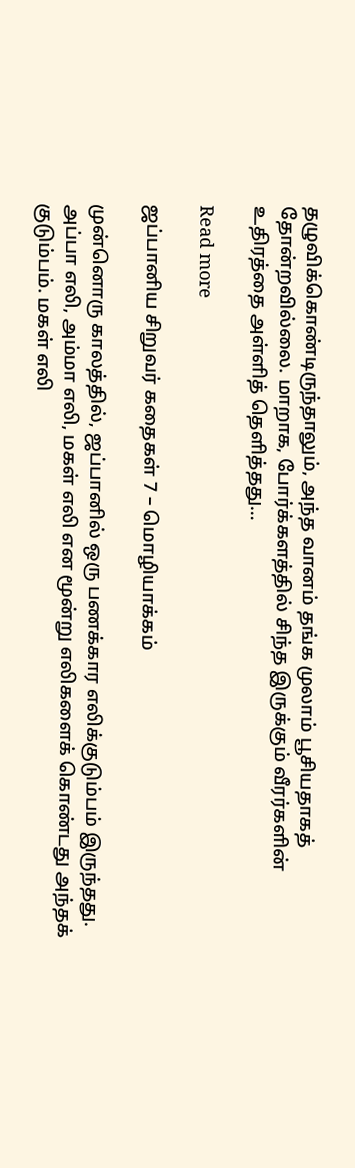தழுவிக்கொண்டிருந்தாலும், அந்த வானம் தங்க முலாம் பூசியதாகத் தோன்றவில்லை. மாறாக, போர்க்களத்தில் சிந்த இருக்கும் வீரர்களின் உதிரத்தை அள்ளித் தெளித்தது…

Read more

ஜப்பானிய சிறுவர் கதைகள் 7 – மொழியாக்கம்

முன்னொரு காலத்தில், ஜப்பானில் ஒரு பணக்கார எலிக்குடும்பம் இருந்தது. அப்பா எலி, அம்மா எலி, மகள் எலி என மூன்று எலிகளைக் கொண்டது அந்தக் குடும்பம். மகள் எலி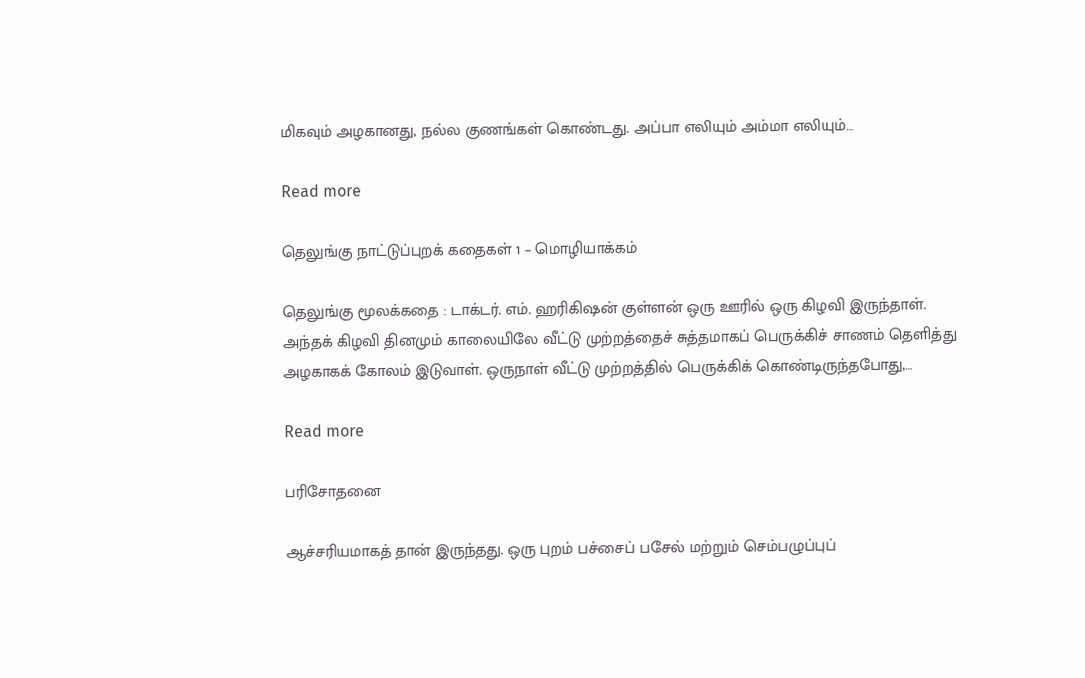மிகவும் அழகானது, நல்ல குணங்கள் கொண்டது. அப்பா எலியும் அம்மா எலியும்…

Read more

தெலுங்கு நாட்டுப்புறக் கதைகள் 1 – மொழியாக்கம்

தெலுங்கு மூலக்கதை : டாக்டர். எம். ஹரிகிஷன் குள்ளன் ஒரு ஊரில் ஒரு கிழவி இருந்தாள். அந்தக் கிழவி தினமும் காலையிலே வீட்டு முற்றத்தைச் சுத்தமாகப் பெருக்கிச் சாணம் தெளித்து அழகாகக் கோலம் இடுவாள். ஒருநாள் வீட்டு முற்றத்தில் பெருக்கிக் கொண்டிருந்தபோது,…

Read more

பரிசோதனை

ஆச்சரியமாகத் தான் இருந்தது. ஒரு புறம் பச்சைப் பசேல் மற்றும் செம்பழுப்புப்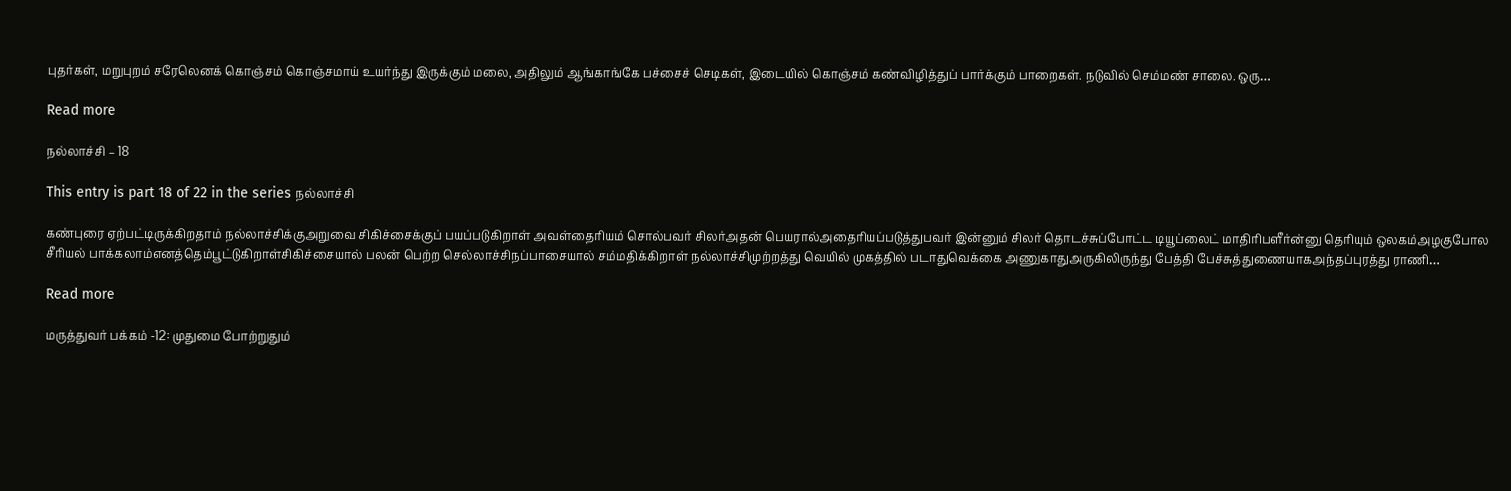புதர்கள், மறுபுறம் சரேலெனக் கொஞ்சம் கொஞ்சமாய் உயர்ந்து இருக்கும் மலை, அதிலும் ஆங்காங்கே பச்சைச் செடிகள், இடையில் கொஞ்சம் கண்விழித்துப் பார்க்கும் பாறைகள். நடுவில் செம்மண் சாலை. ஒரு…

Read more

நல்லாச்சி – 18

This entry is part 18 of 22 in the series நல்லாச்சி

கண்புரை ஏற்பட்டிருக்கிறதாம் நல்லாச்சிக்குஅறுவை சிகிச்சைக்குப் பயப்படுகிறாள் அவள்தைரியம் சொல்பவர் சிலர்அதன் பெயரால்அதைரியப்படுத்துபவர் இன்னும் சிலர் தொடச்சுப்போட்ட டியூப்லைட் மாதிரிபளீர்ன்னு தெரியும் ஒலகம்அழகுபோல சீரியல் பாக்கலாம்எனத்தெம்பூட்டுகிறாள்சிகிச்சையால் பலன் பெற்ற செல்லாச்சிநப்பாசையால் சம்மதிக்கிறாள் நல்லாச்சிமுற்றத்து வெயில் முகத்தில் படாதுவெக்கை அணுகாதுஅருகிலிருந்து பேத்தி பேச்சுத்துணையாகஅந்தப்புரத்து ராணி…

Read more

மருத்துவர் பக்கம் -12: முதுமை போற்றுதும்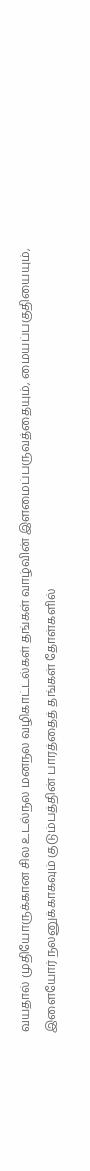வயதால் முதியோருக்கான சில உடல்நல மனநல வழிகாட்டல்கள் தங்கள் வாழ்வின் இளமைப்பருவத்தையும், மையப்பகுதியையும், இளையோர் நலனுக்காகவும் குடும்பத்தின் பாரத்தைத் தங்கள் தோள்களில்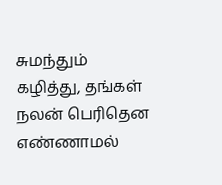சுமந்தும் கழித்து, தங்கள் நலன் பெரிதென எண்ணாமல்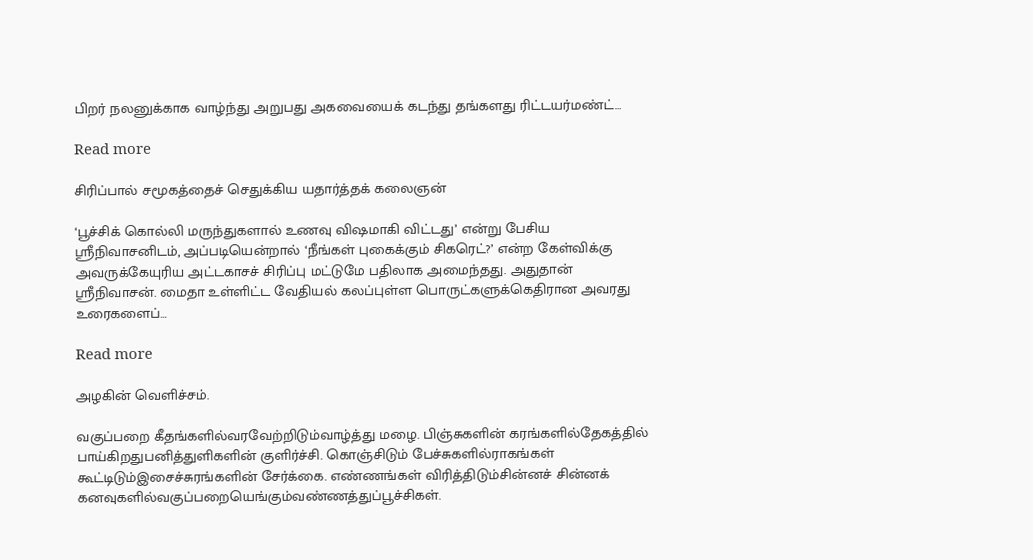பிறர் நலனுக்காக வாழ்ந்து அறுபது அகவையைக் கடந்து தங்களது ரிட்டயர்மண்ட்…

Read more

சிரிப்பால் சமூகத்தைச் செதுக்கிய யதார்த்தக் கலைஞன்

‘பூச்சிக் கொல்லி மருந்துகளால் உணவு விஷமாகி விட்டது’ என்று பேசிய ஸ்ரீநிவாசனிடம், அப்படியென்றால் ‘நீங்கள் புகைக்கும் சிகரெட்?’ என்ற கேள்விக்கு அவருக்கேயுரிய அட்டகாசச் சிரிப்பு மட்டுமே பதிலாக அமைந்தது. அதுதான் ஸ்ரீநிவாசன். மைதா உள்ளிட்ட வேதியல் கலப்புள்ள பொருட்களுக்கெதிரான அவரது உரைகளைப்…

Read more

அழகின் வெளிச்சம்.

வகுப்பறை கீதங்களில்வரவேற்றிடும்வாழ்த்து மழை. பிஞ்சுகளின் கரங்களில்தேகத்தில் பாய்கிறதுபனித்துளிகளின் குளிர்ச்சி. கொஞ்சிடும் பேச்சுகளில்ராகங்கள் கூட்டிடும்இசைச்சுரங்களின் சேர்க்கை. எண்ணங்கள் விரித்திடும்சின்னச் சின்னக் கனவுகளில்வகுப்பறையெங்கும்வண்ணத்துப்பூச்சிகள்.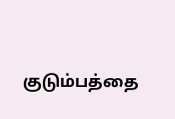குடும்பத்தை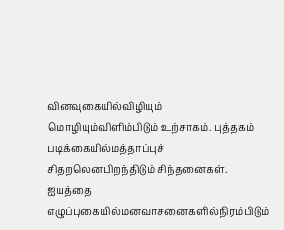வினவுகையில்விழியும் மொழியும்விளிம்பிடும் உற்சாகம். புத்தகம் படிக்கையில்மத்தாப்புச் சிதறலெனபிறந்திடும் சிந்தனைகள். ஐயத்தை எழுப்புகையில்மனவாசனைகளில்நிரம்பிடும்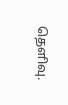தெளிவு.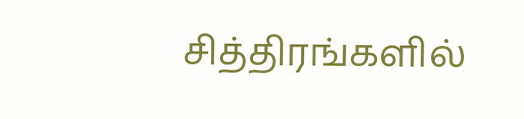சித்திரங்களில்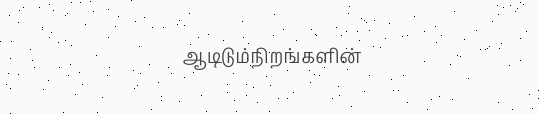ஆடிடும்நிறங்களின்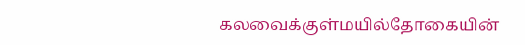கலவைக்குள்மயில்தோகையின்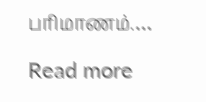பரிமாணம்.…

Read more